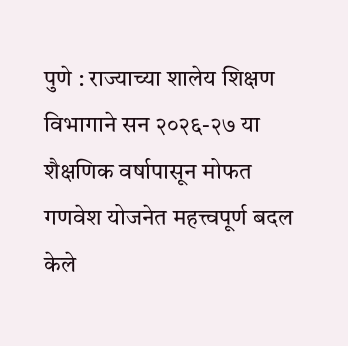पुणे : राज्याच्या शालेय शिक्षण विभागाने सन २०२६-२७ या शैक्षणिक वर्षापासून मोफत गणवेश योजनेत महत्त्वपूर्ण बदल केले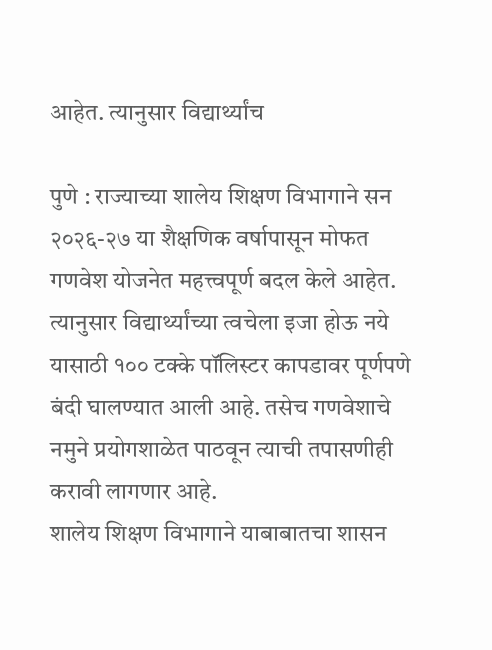आहेत. त्यानुसार विद्यार्थ्यांच

पुणे : राज्याच्या शालेय शिक्षण विभागाने सन २०२६-२७ या शैक्षणिक वर्षापासून मोफत गणवेश योजनेत महत्त्वपूर्ण बदल केले आहेत. त्यानुसार विद्यार्थ्यांच्या त्वचेला इजा होऊ नये यासाठी १०० टक्के पॉलिस्टर कापडावर पूर्णपणे बंदी घालण्यात आली आहे. तसेच गणवेशाचे नमुने प्रयोगशाळेत पाठवून त्याची तपासणीही करावी लागणार आहे.
शालेय शिक्षण विभागाने याबाबातचा शासन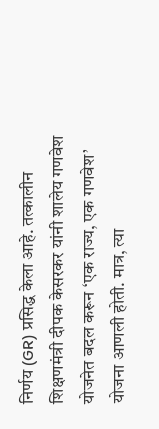निर्णय (GR) प्रसिद्ध केला आहे. तत्कालीन शिक्षणमंत्री दीपक केसरकर यांनी शालेय गणवेश योजनेत बदल करून ‘एक राज्य, एक गणवेश’ योजना आणली होती. मात्र, त्या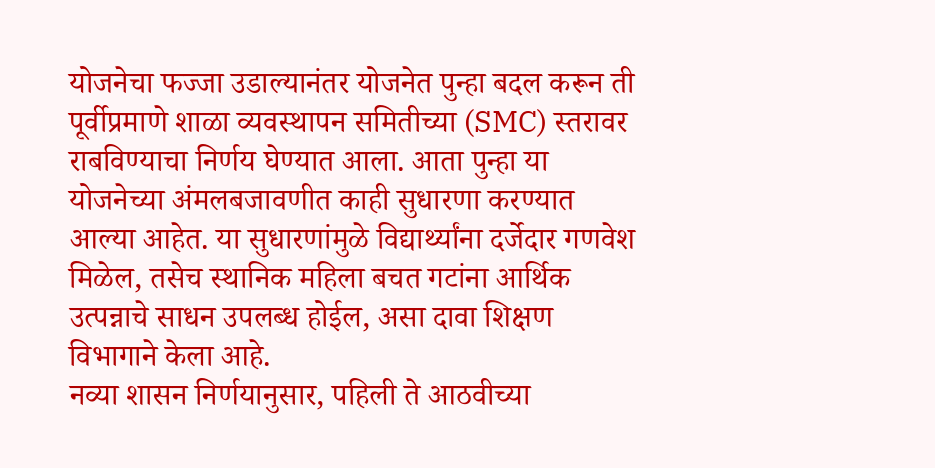योजनेचा फज्जा उडाल्यानंतर योजनेत पुन्हा बदल करून ती पूर्वीप्रमाणे शाळा व्यवस्थापन समितीच्या (SMC) स्तरावर राबविण्याचा निर्णय घेण्यात आला. आता पुन्हा या योजनेच्या अंमलबजावणीत काही सुधारणा करण्यात आल्या आहेत. या सुधारणांमुळे विद्यार्थ्यांना दर्जेदार गणवेश मिळेल, तसेच स्थानिक महिला बचत गटांना आर्थिक उत्पन्नाचे साधन उपलब्ध होईल, असा दावा शिक्षण विभागाने केला आहे.
नव्या शासन निर्णयानुसार, पहिली ते आठवीच्या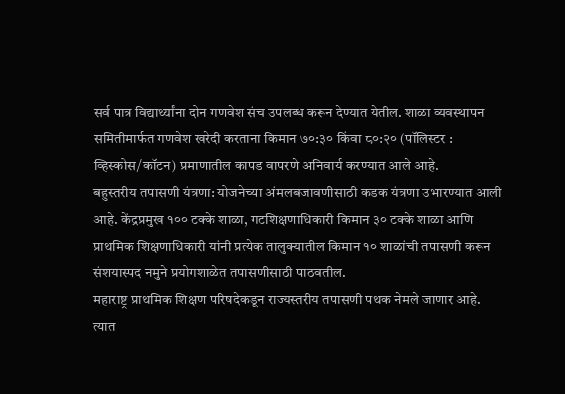सर्व पात्र विद्यार्थ्यांना दोन गणवेश संच उपलब्ध करून देण्यात येतील. शाळा व्यवस्थापन समितीमार्फत गणवेश खरेदी करताना किमान ७०:३० किंवा ८०:२० (पॉलिस्टर : व्हिस्कोस/कॉटन) प्रमाणातील कापड वापरणे अनिवार्य करण्यात आले आहे.
बहुस्तरीय तपासणी यंत्रणा: योजनेच्या अंमलबजावणीसाठी कडक यंत्रणा उभारण्यात आली आहे. केंद्रप्रमुख १०० टक्के शाळा, गटशिक्षणाधिकारी किमान ३० टक्के शाळा आणि प्राथमिक शिक्षणाधिकारी यांनी प्रत्येक तालुक्यातील किमान १० शाळांची तपासणी करून संशयास्पद नमुने प्रयोगशाळेत तपासणीसाठी पाठवतील.
महाराष्ट्र प्राथमिक शिक्षण परिषदेकडून राज्यस्तरीय तपासणी पथक नेमले जाणार आहे. त्यात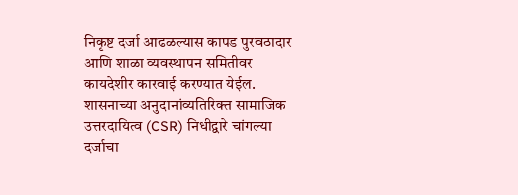निकृष्ट दर्जा आढळल्यास कापड पुरवठादार आणि शाळा व्यवस्थापन समितीवर कायदेशीर कारवाई करण्यात येईल. शासनाच्या अनुदानांव्यतिरिक्त सामाजिक उत्तरदायित्व (CSR) निधीद्वारे चांगल्या दर्जाचा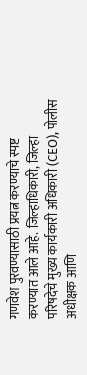गणवेश पुरवण्यासाठी प्रयत्न करण्याचे स्पष्ट करण्यात आले आहे. जिल्हाधिकारी, जिल्हा परिषदेचे मुख्य कार्यकारी अधिकारी (CEO), पोलीस अधीक्षक आणि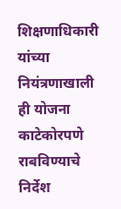शिक्षणाधिकारी यांच्या नियंत्रणाखाली ही योजना काटेकोरपणे राबविण्याचे निर्देश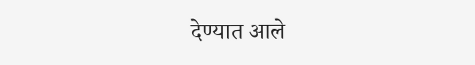देण्यात आले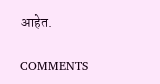आहेत.

COMMENTS